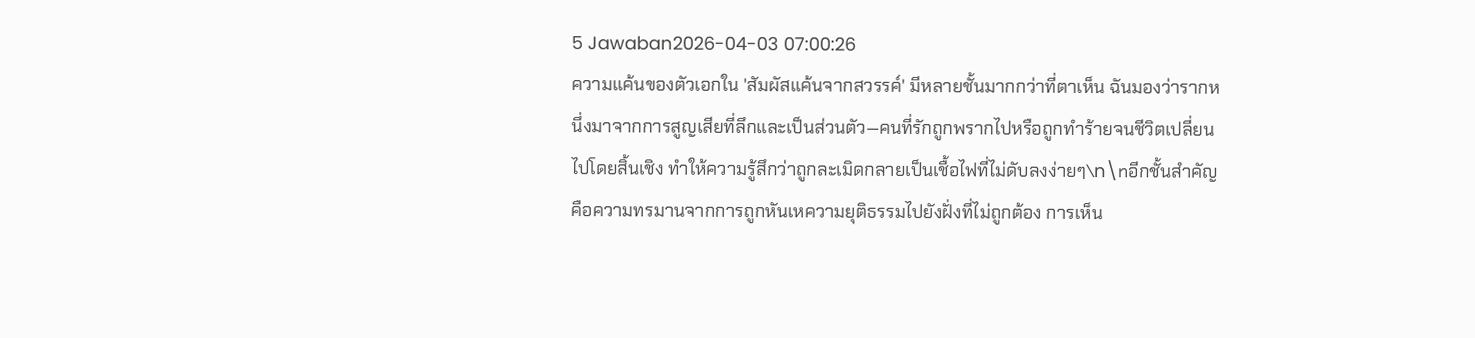5 Jawaban2026-04-03 07:00:26
ความแค้นของตัวเอกใน 'สัมผัสแค้นจากสวรรค์' มีหลายชั้นมากกว่าที่ตาเห็น ฉันมองว่ารากหนึ่งมาจากการสูญเสียที่ลึกและเป็นส่วนตัว—คนที่รักถูกพรากไปหรือถูกทำร้ายจนชีวิตเปลี่ยนไปโดยสิ้นเชิง ทำให้ความรู้สึกว่าถูกละเมิดกลายเป็นเชื้อไฟที่ไม่ดับลงง่ายๆ\n\nอีกชั้นสำคัญคือความทรมานจากการถูกหันเหความยุติธรรมไปยังฝั่งที่ไม่ถูกต้อง การเห็น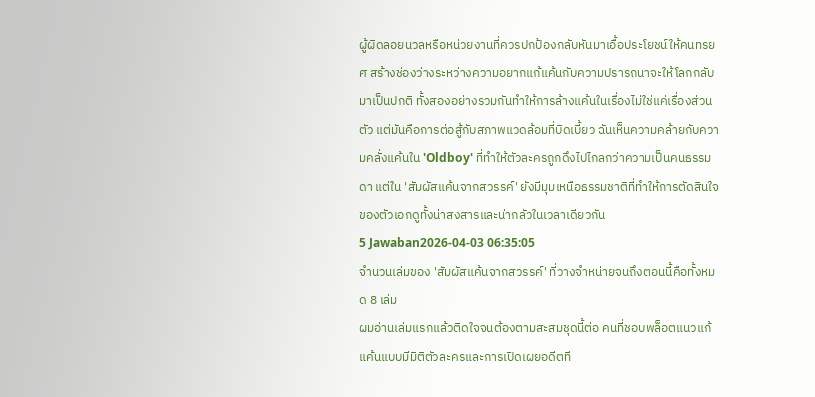ผู้ผิดลอยนวลหรือหน่วยงานที่ควรปกป้องกลับหันมาเอื้อประโยชน์ให้คนทรยศ สร้างช่องว่างระหว่างความอยากแก้แค้นกับความปรารถนาจะให้โลกกลับมาเป็นปกติ ทั้งสองอย่างรวมกันทำให้การล้างแค้นในเรื่องไม่ใช่แค่เรื่องส่วนตัว แต่มันคือการต่อสู้กับสภาพแวดล้อมที่บิดเบี้ยว ฉันเห็นความคล้ายกับความคลั่งแค้นใน 'Oldboy' ที่ทำให้ตัวละครถูกดึงไปไกลกว่าความเป็นคนธรรมดา แต่ใน 'สัมผัสแค้นจากสวรรค์' ยังมีมุมเหนือธรรมชาติที่ทำให้การตัดสินใจของตัวเอกดูทั้งน่าสงสารและน่ากลัวในเวลาเดียวกัน
5 Jawaban2026-04-03 06:35:05
จำนวนเล่มของ 'สัมผัสแค้นจากสวรรค์' ที่วางจำหน่ายจนถึงตอนนี้คือทั้งหมด 8 เล่ม
ผมอ่านเล่มแรกแล้วติดใจจนต้องตามสะสมชุดนี้ต่อ คนที่ชอบพล็อตแนวแก้แค้นแบบมีมิติตัวละครและการเปิดเผยอดีตที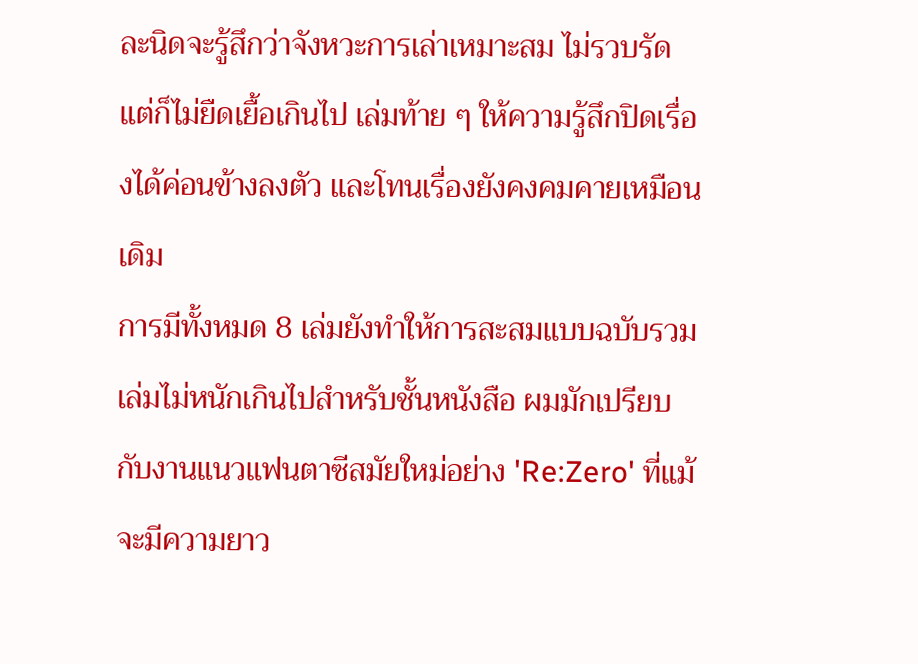ละนิดจะรู้สึกว่าจังหวะการเล่าเหมาะสม ไม่รวบรัด แต่ก็ไม่ยืดเยื้อเกินไป เล่มท้าย ๆ ให้ความรู้สึกปิดเรื่องได้ค่อนข้างลงตัว และโทนเรื่องยังคงคมคายเหมือนเดิม
การมีทั้งหมด 8 เล่มยังทำให้การสะสมแบบฉบับรวมเล่มไม่หนักเกินไปสำหรับชั้นหนังสือ ผมมักเปรียบกับงานแนวแฟนตาซีสมัยใหม่อย่าง 'Re:Zero' ที่แม้จะมีความยาว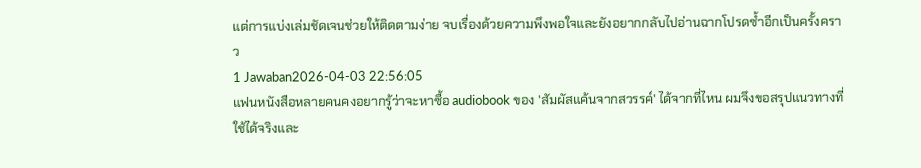แต่การแบ่งเล่มชัดเจนช่วยให้ติดตามง่าย จบเรื่องด้วยความพึงพอใจและยังอยากกลับไปอ่านฉากโปรดซ้ำอีกเป็นครั้งคราว
1 Jawaban2026-04-03 22:56:05
แฟนหนังสือหลายคนคงอยากรู้ว่าจะหาซื้อ audiobook ของ 'สัมผัสแค้นจากสวรรค์' ได้จากที่ไหน ผมจึงขอสรุปแนวทางที่ใช้ได้จริงและ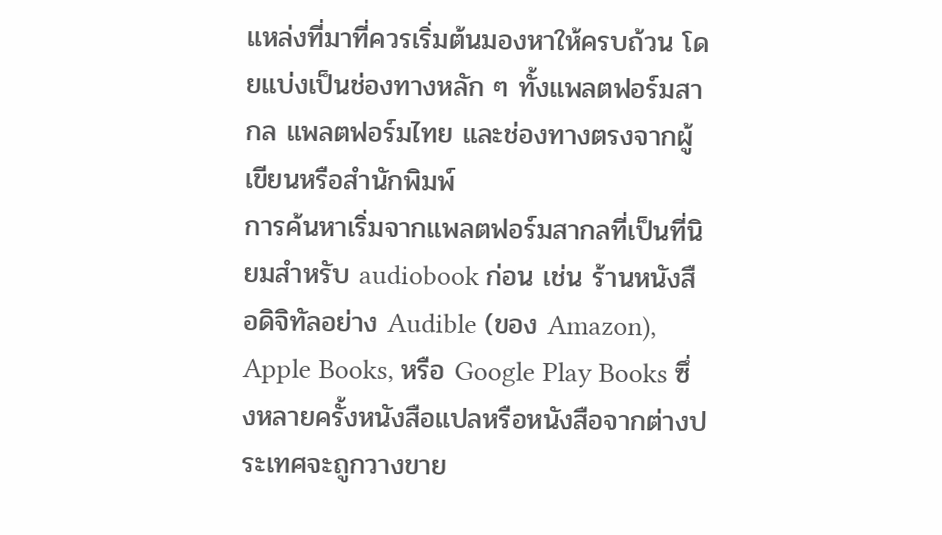แหล่งที่มาที่ควรเริ่มต้นมองหาให้ครบถ้วน โดยแบ่งเป็นช่องทางหลัก ๆ ทั้งแพลตฟอร์มสากล แพลตฟอร์มไทย และช่องทางตรงจากผู้เขียนหรือสำนักพิมพ์
การค้นหาเริ่มจากแพลตฟอร์มสากลที่เป็นที่นิยมสำหรับ audiobook ก่อน เช่น ร้านหนังสือดิจิทัลอย่าง Audible (ของ Amazon), Apple Books, หรือ Google Play Books ซึ่งหลายครั้งหนังสือแปลหรือหนังสือจากต่างประเทศจะถูกวางขาย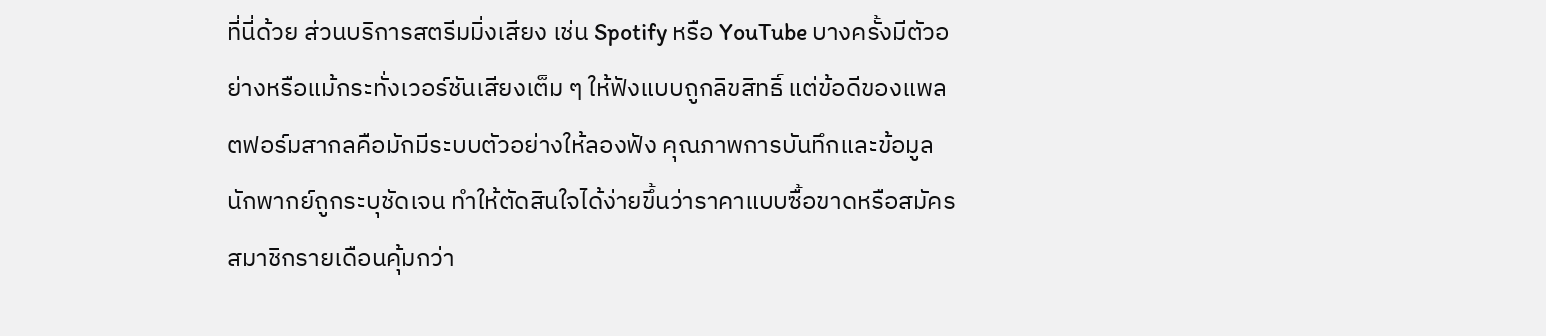ที่นี่ด้วย ส่วนบริการสตรีมมิ่งเสียง เช่น Spotify หรือ YouTube บางครั้งมีตัวอย่างหรือแม้กระทั่งเวอร์ชันเสียงเต็ม ๆ ให้ฟังแบบถูกลิขสิทธิ์ แต่ข้อดีของแพลตฟอร์มสากลคือมักมีระบบตัวอย่างให้ลองฟัง คุณภาพการบันทึกและข้อมูลนักพากย์ถูกระบุชัดเจน ทำให้ตัดสินใจได้ง่ายขึ้นว่าราคาแบบซื้อขาดหรือสมัครสมาชิกรายเดือนคุ้มกว่า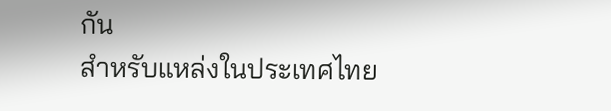กัน
สำหรับแหล่งในประเทศไทย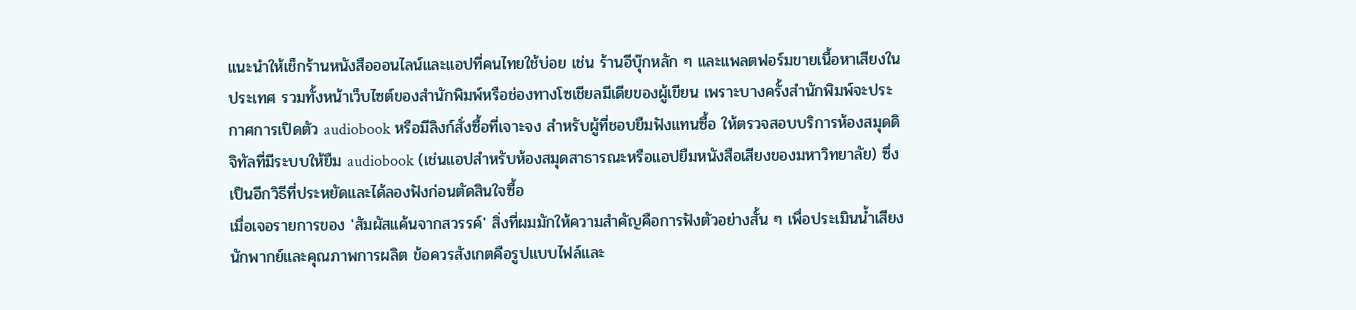แนะนำให้เช็กร้านหนังสือออนไลน์และแอปที่คนไทยใช้บ่อย เช่น ร้านอีบุ๊กหลัก ๆ และแพลตฟอร์มขายเนื้อหาเสียงในประเทศ รวมทั้งหน้าเว็บไซต์ของสำนักพิมพ์หรือช่องทางโซเชียลมีเดียของผู้เขียน เพราะบางครั้งสำนักพิมพ์จะประกาศการเปิดตัว audiobook หรือมีลิงก์สั่งซื้อที่เจาะจง สำหรับผู้ที่ชอบยืมฟังแทนซื้อ ให้ตรวจสอบบริการห้องสมุดดิจิทัลที่มีระบบให้ยืม audiobook (เช่นแอปสำหรับห้องสมุดสาธารณะหรือแอปยืมหนังสือเสียงของมหาวิทยาลัย) ซึ่งเป็นอีกวิธีที่ประหยัดและได้ลองฟังก่อนตัดสินใจซื้อ
เมื่อเจอรายการของ 'สัมผัสแค้นจากสวรรค์' สิ่งที่ผมมักให้ความสำคัญคือการฟังตัวอย่างสั้น ๆ เพื่อประเมินน้ำเสียงนักพากย์และคุณภาพการผลิต ข้อควรสังเกตคือรูปแบบไฟล์และ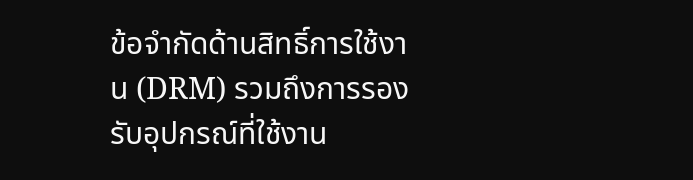ข้อจำกัดด้านสิทธิ์การใช้งาน (DRM) รวมถึงการรองรับอุปกรณ์ที่ใช้งาน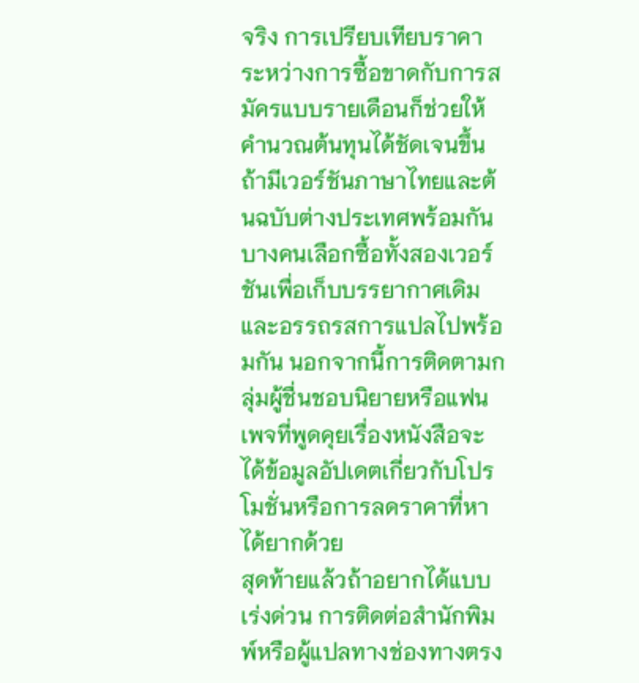จริง การเปรียบเทียบราคาระหว่างการซื้อขาดกับการสมัครแบบรายเดือนก็ช่วยให้คำนวณต้นทุนได้ชัดเจนขึ้น ถ้ามีเวอร์ชันภาษาไทยและต้นฉบับต่างประเทศพร้อมกัน บางคนเลือกซื้อทั้งสองเวอร์ชันเพื่อเก็บบรรยากาศเดิมและอรรถรสการแปลไปพร้อมกัน นอกจากนี้การติดตามกลุ่มผู้ชื่นชอบนิยายหรือแฟนเพจที่พูดคุยเรื่องหนังสือจะได้ข้อมูลอัปเดตเกี่ยวกับโปรโมชั่นหรือการลดราคาที่หาได้ยากด้วย
สุดท้ายแล้วถ้าอยากได้แบบเร่งด่วน การติดต่อสำนักพิมพ์หรือผู้แปลทางช่องทางตรง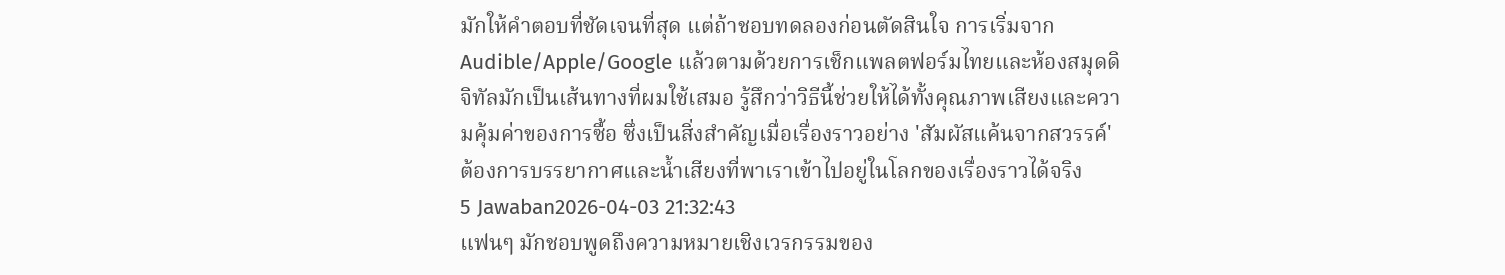มักให้คำตอบที่ชัดเจนที่สุด แต่ถ้าชอบทดลองก่อนตัดสินใจ การเริ่มจาก Audible/Apple/Google แล้วตามด้วยการเช็กแพลตฟอร์มไทยและห้องสมุดดิจิทัลมักเป็นเส้นทางที่ผมใช้เสมอ รู้สึกว่าวิธีนี้ช่วยให้ได้ทั้งคุณภาพเสียงและความคุ้มค่าของการซื้อ ซึ่งเป็นสิ่งสำคัญเมื่อเรื่องราวอย่าง 'สัมผัสแค้นจากสวรรค์' ต้องการบรรยากาศและน้ำเสียงที่พาเราเข้าไปอยู่ในโลกของเรื่องราวได้จริง
5 Jawaban2026-04-03 21:32:43
แฟนๆ มักชอบพูดถึงความหมายเชิงเวรกรรมของ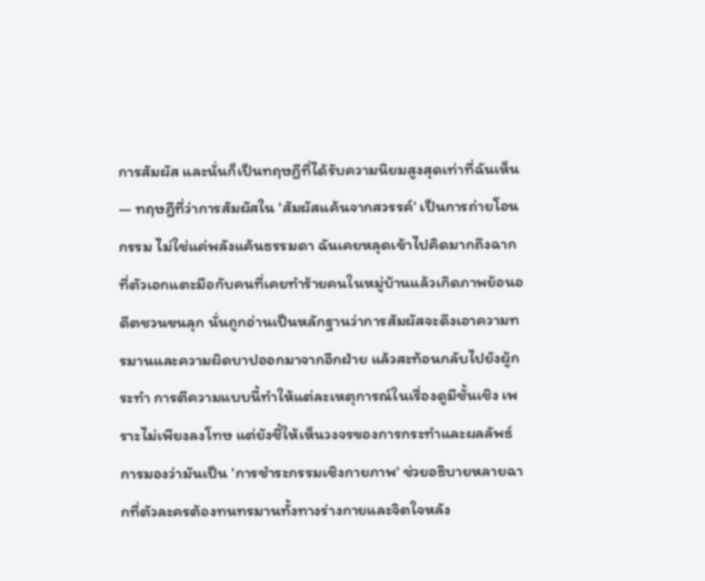การสัมผัส และนั่นก็เป็นทฤษฎีที่ได้รับความนิยมสูงสุดเท่าที่ฉันเห็น — ทฤษฎีที่ว่าการสัมผัสใน 'สัมผัสแค้นจากสวรรค์' เป็นการถ่ายโอนกรรม ไม่ใช่แค่พลังแค้นธรรมดา ฉันเคยหลุดเข้าไปคิดมากถึงฉากที่ตัวเอกแตะมือกับคนที่เคยทำร้ายคนในหมู่บ้านแล้วเกิดภาพย้อนอดีตชวนขนลุก นั่นถูกอ่านเป็นหลักฐานว่าการสัมผัสจะดึงเอาความทรมานและความผิดบาปออกมาจากอีกฝ่าย แล้วสะท้อนกลับไปยังผู้กระทำ การตีความแบบนี้ทำให้แต่ละเหตุการณ์ในเรื่องดูมีชั้นเชิง เพราะไม่เพียงลงโทษ แต่ยังชี้ให้เห็นวงจรของการกระทำและผลลัพธ์
การมองว่ามันเป็น 'การชำระกรรมเชิงกายภาพ' ช่วยอธิบายหลายฉากที่ตัวละครต้องทนทรมานทั้งทางร่างกายและจิตใจหลัง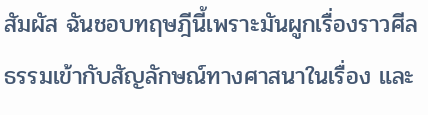สัมผัส ฉันชอบทฤษฎีนี้เพราะมันผูกเรื่องราวศีลธรรมเข้ากับสัญลักษณ์ทางศาสนาในเรื่อง และ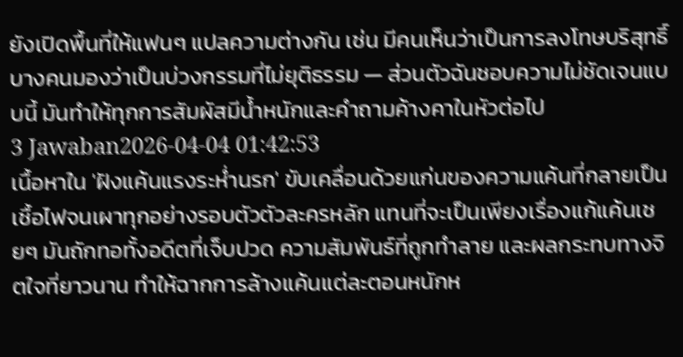ยังเปิดพื้นที่ให้แฟนๆ แปลความต่างกัน เช่น มีคนเห็นว่าเป็นการลงโทษบริสุทธิ์ บางคนมองว่าเป็นบ่วงกรรมที่ไม่ยุติธรรม — ส่วนตัวฉันชอบความไม่ชัดเจนแบบนี้ มันทำให้ทุกการสัมผัสมีน้ำหนักและคำถามค้างคาในหัวต่อไป
3 Jawaban2026-04-04 01:42:53
เนื้อหาใน 'ฝังแค้นแรงระห่ำนรก' ขับเคลื่อนด้วยแก่นของความแค้นที่กลายเป็นเชื้อไฟจนเผาทุกอย่างรอบตัวตัวละครหลัก แทนที่จะเป็นเพียงเรื่องแก้แค้นเชยๆ มันถักทอทั้งอดีตที่เจ็บปวด ความสัมพันธ์ที่ถูกทำลาย และผลกระทบทางจิตใจที่ยาวนาน ทำให้ฉากการล้างแค้นแต่ละตอนหนักห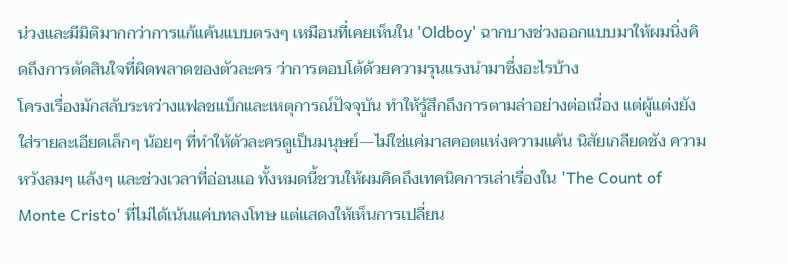น่วงและมีมิติมากกว่าการแก้แค้นแบบตรงๆ เหมือนที่เคยเห็นใน 'Oldboy' ฉากบางช่วงออกแบบมาให้ผมนิ่งคิดถึงการตัดสินใจที่ผิดพลาดของตัวละคร ว่าการตอบโต้ด้วยความรุนแรงนำมาซึ่งอะไรบ้าง
โครงเรื่องมักสลับระหว่างแฟลชแบ็กและเหตุการณ์ปัจจุบัน ทำให้รู้สึกถึงการตามล่าอย่างต่อเนื่อง แต่ผู้แต่งยังใส่รายละเอียดเล็กๆ น้อยๆ ที่ทำให้ตัวละครดูเป็นมนุษย์—ไม่ใช่แค่มาสคอตแห่งความแค้น นิสัยเกลียดชัง ความหวังลมๆ แล้งๆ และช่วงเวลาที่อ่อนแอ ทั้งหมดนี้ชวนให้ผมคิดถึงเทคนิคการเล่าเรื่องใน 'The Count of Monte Cristo' ที่ไม่ได้เน้นแค่บทลงโทษ แต่แสดงให้เห็นการเปลี่ยน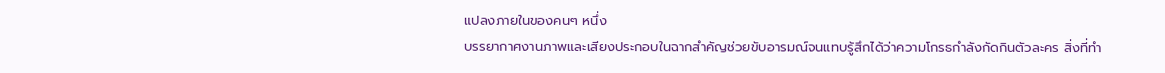แปลงภายในของคนๆ หนึ่ง
บรรยากาศงานภาพและเสียงประกอบในฉากสำคัญช่วยขับอารมณ์จนแทบรู้สึกได้ว่าความโกรธกำลังกัดกินตัวละคร สิ่งที่ทำ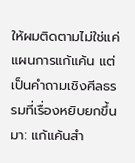ให้ผมติดตามไม่ใช่แค่แผนการแก้แค้น แต่เป็นคำถามเชิงศีลธรรมที่เรื่องหยิบยกขึ้นมา: แก้แค้นสำ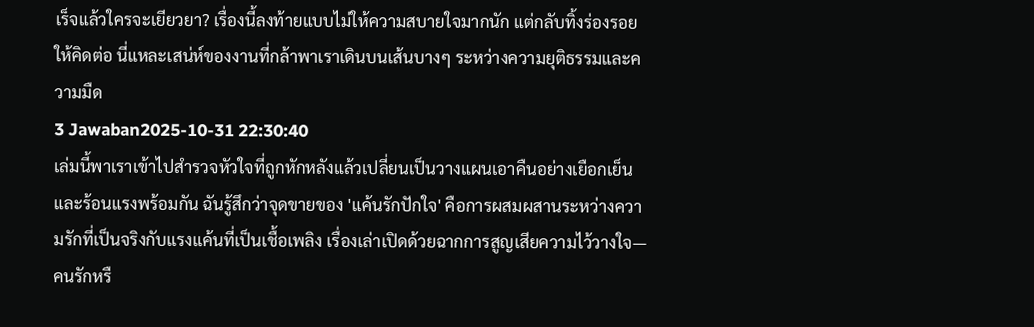เร็จแล้วใครจะเยียวยา? เรื่องนี้ลงท้ายแบบไม่ให้ความสบายใจมากนัก แต่กลับทิ้งร่องรอยให้คิดต่อ นี่แหละเสน่ห์ของงานที่กล้าพาเราเดินบนเส้นบางๆ ระหว่างความยุติธรรมและความมืด
3 Jawaban2025-10-31 22:30:40
เล่มนี้พาเราเข้าไปสำรวจหัวใจที่ถูกหักหลังแล้วเปลี่ยนเป็นวางแผนเอาคืนอย่างเยือกเย็นและร้อนแรงพร้อมกัน ฉันรู้สึกว่าจุดขายของ 'แค้นรักปักใจ' คือการผสมผสานระหว่างความรักที่เป็นจริงกับแรงแค้นที่เป็นเชื้อเพลิง เรื่องเล่าเปิดด้วยฉากการสูญเสียความไว้วางใจ—คนรักหรื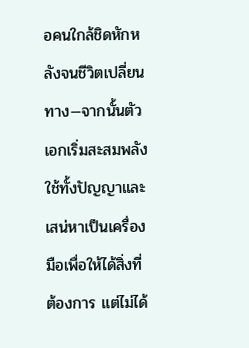อคนใกล้ชิดหักหลังจนชีวิตเปลี่ยนทาง—จากนั้นตัวเอกเริ่มสะสมพลัง ใช้ทั้งปัญญาและเสน่หาเป็นเครื่องมือเพื่อให้ได้สิ่งที่ต้องการ แต่ไม่ได้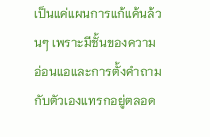เป็นแค่แผนการแก้แค้นล้วนๆ เพราะมีชั้นของความอ่อนแอและการตั้งคำถามกับตัวเองแทรกอยู่ตลอด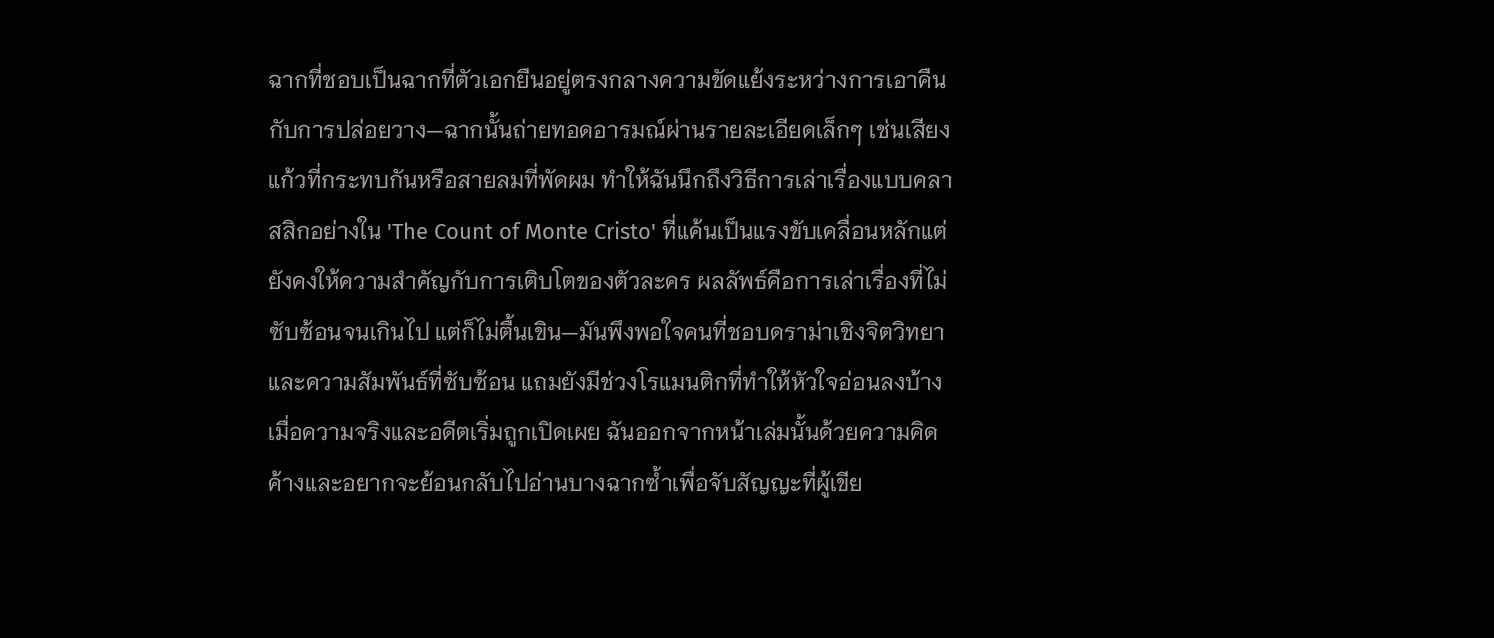ฉากที่ชอบเป็นฉากที่ตัวเอกยืนอยู่ตรงกลางความขัดแย้งระหว่างการเอาคืนกับการปล่อยวาง—ฉากนั้นถ่ายทอดอารมณ์ผ่านรายละเอียดเล็กๆ เช่นเสียงแก้วที่กระทบกันหรือสายลมที่พัดผม ทำให้ฉันนึกถึงวิธีการเล่าเรื่องแบบคลาสสิกอย่างใน 'The Count of Monte Cristo' ที่แค้นเป็นแรงขับเคลื่อนหลักแต่ยังคงให้ความสำคัญกับการเติบโตของตัวละคร ผลลัพธ์คือการเล่าเรื่องที่ไม่ซับซ้อนจนเกินไป แต่ก็ไม่ตื้นเขิน—มันพึงพอใจคนที่ชอบดราม่าเชิงจิตวิทยาและความสัมพันธ์ที่ซับซ้อน แถมยังมีช่วงโรแมนติกที่ทำให้หัวใจอ่อนลงบ้างเมื่อความจริงและอดีตเริ่มถูกเปิดเผย ฉันออกจากหน้าเล่มนั้นด้วยความคิดค้างและอยากจะย้อนกลับไปอ่านบางฉากซ้ำเพื่อจับสัญญะที่ผู้เขีย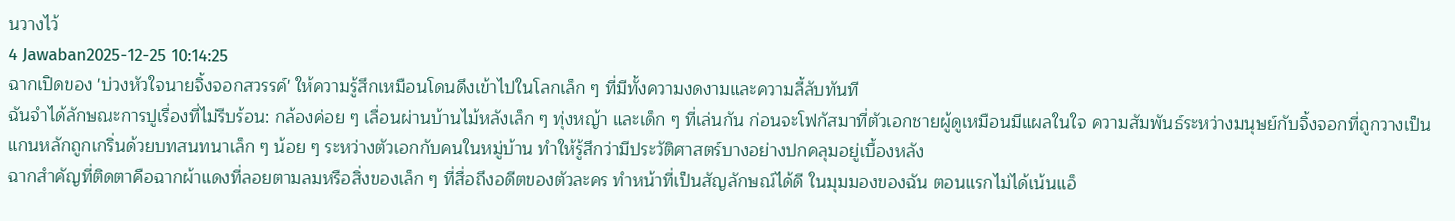นวางไว้
4 Jawaban2025-12-25 10:14:25
ฉากเปิดของ 'บ่วงหัวใจนายจิ้งจอกสวรรค์' ให้ความรู้สึกเหมือนโดนดึงเข้าไปในโลกเล็ก ๆ ที่มีทั้งความงดงามและความลี้ลับทันที
ฉันจำได้ลักษณะการปูเรื่องที่ไม่รีบร้อน: กล้องค่อย ๆ เลื่อนผ่านบ้านไม้หลังเล็ก ๆ ทุ่งหญ้า และเด็ก ๆ ที่เล่นกัน ก่อนจะโฟกัสมาที่ตัวเอกชายผู้ดูเหมือนมีแผลในใจ ความสัมพันธ์ระหว่างมนุษย์กับจิ้งจอกที่ถูกวางเป็นแกนหลักถูกเกริ่นด้วยบทสนทนาเล็ก ๆ น้อย ๆ ระหว่างตัวเอกกับคนในหมู่บ้าน ทำให้รู้สึกว่ามีประวัติศาสตร์บางอย่างปกคลุมอยู่เบื้องหลัง
ฉากสำคัญที่ติดตาคือฉากผ้าแดงที่ลอยตามลมหรือสิ่งของเล็ก ๆ ที่สื่อถึงอดีตของตัวละคร ทำหน้าที่เป็นสัญลักษณ์ได้ดี ในมุมมองของฉัน ตอนแรกไม่ได้เน้นแอ็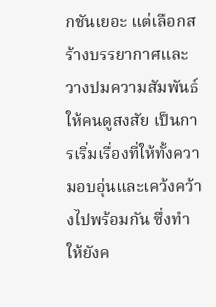กชันเยอะ แต่เลือกสร้างบรรยากาศและวางปมความสัมพันธ์ให้คนดูสงสัย เป็นการเริ่มเรื่องที่ให้ทั้งความอบอุ่นและเคว้งคว้างไปพร้อมกัน ซึ่งทำให้ยังค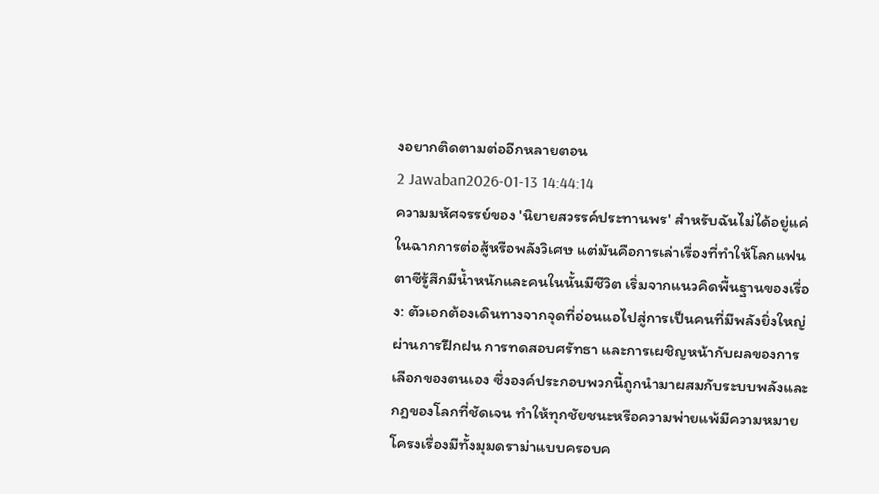งอยากติดตามต่ออีกหลายตอน
2 Jawaban2026-01-13 14:44:14
ความมหัศจรรย์ของ 'นิยายสวรรค์ประทานพร' สำหรับฉันไม่ได้อยู่แค่ในฉากการต่อสู้หรือพลังวิเศษ แต่มันคือการเล่าเรื่องที่ทำให้โลกแฟนตาซีรู้สึกมีน้ำหนักและคนในนั้นมีชีวิต เริ่มจากแนวคิดพื้นฐานของเรื่อง: ตัวเอกต้องเดินทางจากจุดที่อ่อนแอไปสู่การเป็นคนที่มีพลังยิ่งใหญ่ ผ่านการฝึกฝน การทดสอบศรัทธา และการเผชิญหน้ากับผลของการเลือกของตนเอง ซึ่งองค์ประกอบพวกนี้ถูกนํามาผสมกับระบบพลังและกฎของโลกที่ชัดเจน ทำให้ทุกชัยชนะหรือความพ่ายแพ้มีความหมาย
โครงเรื่องมีทั้งมุมดราม่าแบบครอบค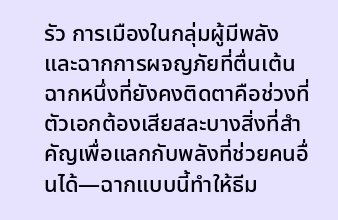รัว การเมืองในกลุ่มผู้มีพลัง และฉากการผจญภัยที่ตื่นเต้น ฉากหนึ่งที่ยังคงติดตาคือช่วงที่ตัวเอกต้องเสียสละบางสิ่งที่สำคัญเพื่อแลกกับพลังที่ช่วยคนอื่นได้—ฉากแบบนี้ทำให้ธีม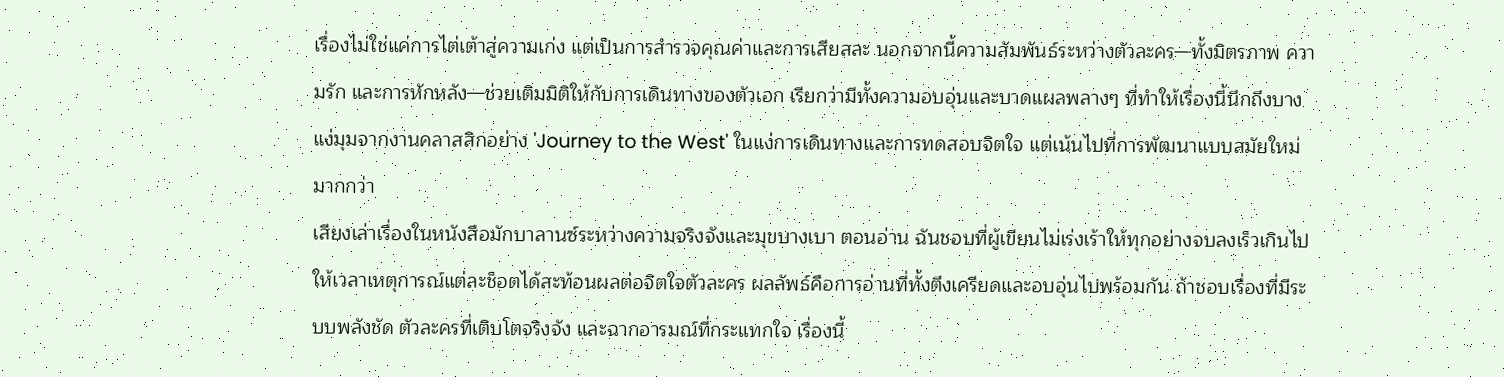เรื่องไม่ใช่แค่การไต่เต้าสู่ความเก่ง แต่เป็นการสำรวจคุณค่าและการเสียสละ นอกจากนี้ความสัมพันธ์ระหว่างตัวละคร—ทั้งมิตรภาพ ความรัก และการหักหลัง—ช่วยเติมมิติให้กับการเดินทางของตัวเอก เรียกว่ามีทั้งความอบอุ่นและบาดแผลพลางๆ ที่ทำให้เรื่องนี้นึกถึงบางแง่มุมจากงานคลาสสิกอย่าง 'Journey to the West' ในแง่การเดินทางและการทดสอบจิตใจ แต่เน้นไปที่การพัฒนาแบบสมัยใหม่มากกว่า
เสียงเล่าเรื่องในหนังสือมักบาลานซ์ระหว่างความจริงจังและมุขบางเบา ตอนอ่าน ฉันชอบที่ผู้เขียนไม่เร่งเร้าให้ทุกอย่างจบลงเร็วเกินไป ให้เวลาเหตุการณ์แต่ละช็อตได้สะท้อนผลต่อจิตใจตัวละคร ผลลัพธ์คือการอ่านที่ทั้งตึงเครียดและอบอุ่นไปพร้อมกัน ถ้าชอบเรื่องที่มีระบบพลังชัด ตัวละครที่เติบโตจริงจัง และฉากอารมณ์ที่กระแทกใจ เรื่องนี้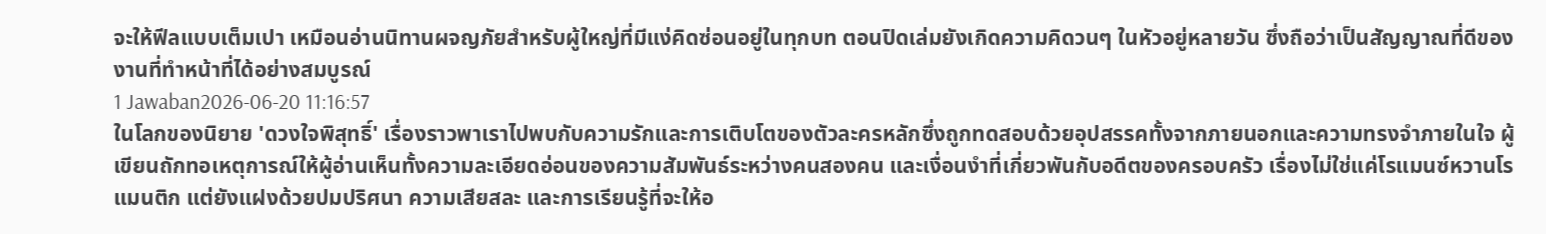จะให้ฟีลแบบเต็มเปา เหมือนอ่านนิทานผจญภัยสำหรับผู้ใหญ่ที่มีแง่คิดซ่อนอยู่ในทุกบท ตอนปิดเล่มยังเกิดความคิดวนๆ ในหัวอยู่หลายวัน ซึ่งถือว่าเป็นสัญญาณที่ดีของงานที่ทำหน้าที่ได้อย่างสมบูรณ์
1 Jawaban2026-06-20 11:16:57
ในโลกของนิยาย 'ดวงใจพิสุทธิ์' เรื่องราวพาเราไปพบกับความรักและการเติบโตของตัวละครหลักซึ่งถูกทดสอบด้วยอุปสรรคทั้งจากภายนอกและความทรงจำภายในใจ ผู้เขียนถักทอเหตุการณ์ให้ผู้อ่านเห็นทั้งความละเอียดอ่อนของความสัมพันธ์ระหว่างคนสองคน และเงื่อนงำที่เกี่ยวพันกับอดีตของครอบครัว เรื่องไม่ใช่แค่โรแมนซ์หวานโรแมนติก แต่ยังแฝงด้วยปมปริศนา ความเสียสละ และการเรียนรู้ที่จะให้อ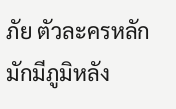ภัย ตัวละครหลักมักมีภูมิหลัง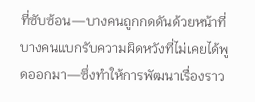ที่ซับซ้อน—บางคนถูกกดดันด้วยหน้าที่ บางคนแบกรับความผิดหวังที่ไม่เคยได้พูดออกมา—ซึ่งทำให้การพัฒนาเรื่องราว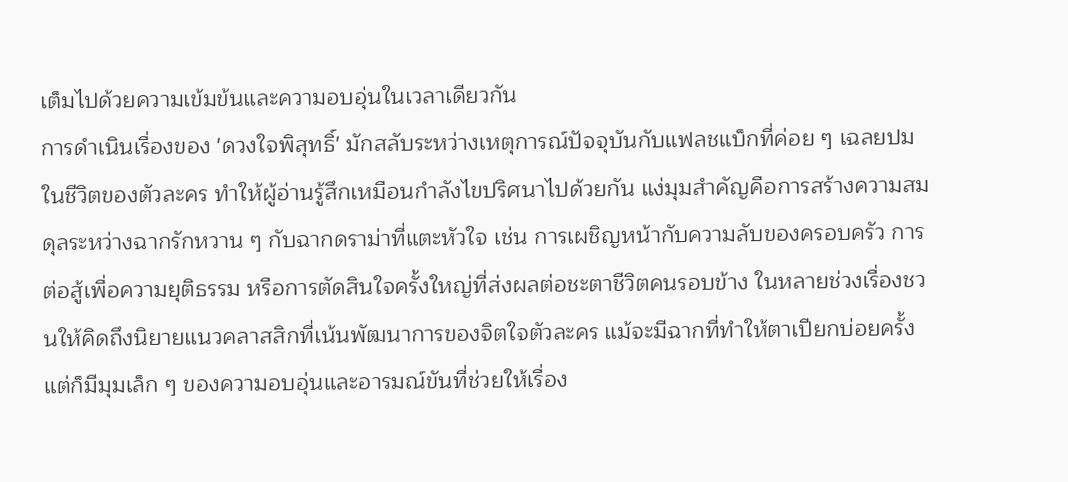เต็มไปด้วยความเข้มข้นและความอบอุ่นในเวลาเดียวกัน
การดำเนินเรื่องของ 'ดวงใจพิสุทธิ์' มักสลับระหว่างเหตุการณ์ปัจจุบันกับแฟลชแบ็กที่ค่อย ๆ เฉลยปมในชีวิตของตัวละคร ทำให้ผู้อ่านรู้สึกเหมือนกำลังไขปริศนาไปด้วยกัน แง่มุมสำคัญคือการสร้างความสมดุลระหว่างฉากรักหวาน ๆ กับฉากดราม่าที่แตะหัวใจ เช่น การเผชิญหน้ากับความลับของครอบครัว การต่อสู้เพื่อความยุติธรรม หรือการตัดสินใจครั้งใหญ่ที่ส่งผลต่อชะตาชีวิตคนรอบข้าง ในหลายช่วงเรื่องชวนให้คิดถึงนิยายแนวคลาสสิกที่เน้นพัฒนาการของจิตใจตัวละคร แม้จะมีฉากที่ทำให้ตาเปียกบ่อยครั้ง แต่ก็มีมุมเล็ก ๆ ของความอบอุ่นและอารมณ์ขันที่ช่วยให้เรื่อง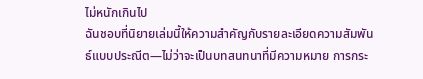ไม่หนักเกินไป
ฉันชอบที่นิยายเล่มนี้ให้ความสำคัญกับรายละเอียดความสัมพันธ์แบบประณีต—ไม่ว่าจะเป็นบทสนทนาที่มีความหมาย การกระ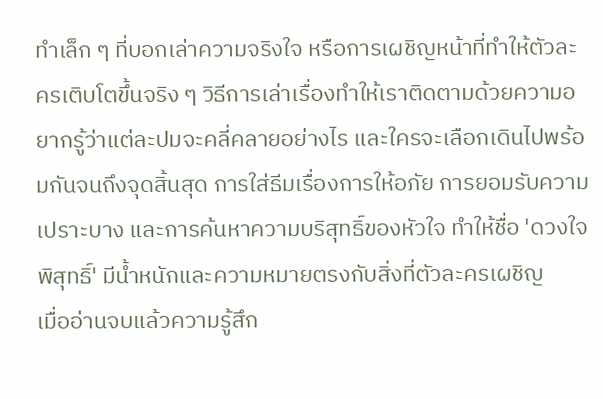ทำเล็ก ๆ ที่บอกเล่าความจริงใจ หรือการเผชิญหน้าที่ทำให้ตัวละครเติบโตขึ้นจริง ๆ วิธีการเล่าเรื่องทำให้เราติดตามด้วยความอยากรู้ว่าแต่ละปมจะคลี่คลายอย่างไร และใครจะเลือกเดินไปพร้อมกันจนถึงจุดสิ้นสุด การใส่ธีมเรื่องการให้อภัย การยอมรับความเปราะบาง และการค้นหาความบริสุทธิ์ของหัวใจ ทำให้ชื่อ 'ดวงใจพิสุทธิ์' มีน้ำหนักและความหมายตรงกับสิ่งที่ตัวละครเผชิญ
เมื่ออ่านจบแล้วความรู้สึก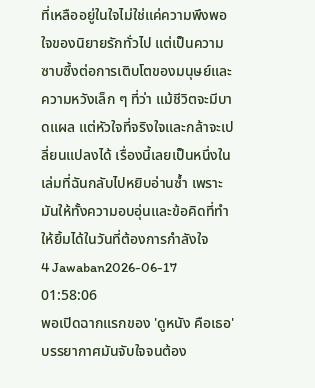ที่เหลืออยู่ในใจไม่ใช่แค่ความพึงพอใจของนิยายรักทั่วไป แต่เป็นความซาบซึ้งต่อการเติบโตของมนุษย์และความหวังเล็ก ๆ ที่ว่า แม้ชีวิตจะมีบาดแผล แต่หัวใจที่จริงใจและกล้าจะเปลี่ยนแปลงได้ เรื่องนี้เลยเป็นหนึ่งในเล่มที่ฉันกลับไปหยิบอ่านซ้ำ เพราะมันให้ทั้งความอบอุ่นและข้อคิดที่ทำให้ยิ้มได้ในวันที่ต้องการกำลังใจ
4 Jawaban2026-06-17 01:58:06
พอเปิดฉากแรกของ 'ดูหนัง คือเธอ' บรรยากาศมันจับใจจนต้อง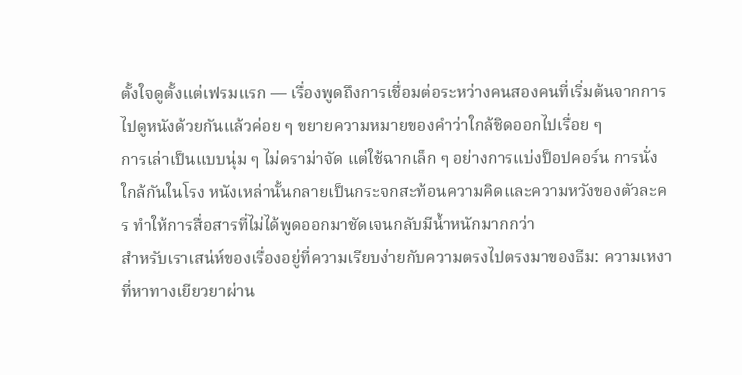ตั้งใจดูตั้งแต่เฟรมแรก — เรื่องพูดถึงการเชื่อมต่อระหว่างคนสองคนที่เริ่มต้นจากการไปดูหนังด้วยกันแล้วค่อย ๆ ขยายความหมายของคำว่าใกล้ชิดออกไปเรื่อย ๆ
การเล่าเป็นแบบนุ่ม ๆ ไม่ดราม่าจัด แต่ใช้ฉากเล็ก ๆ อย่างการแบ่งป็อปคอร์น การนั่งใกล้กันในโรง หนังเหล่านั้นกลายเป็นกระจกสะท้อนความคิดและความหวังของตัวละคร ทำให้การสื่อสารที่ไม่ได้พูดออกมาชัดเจนกลับมีน้ำหนักมากกว่า
สำหรับเราเสน่ห์ของเรื่องอยู่ที่ความเรียบง่ายกับความตรงไปตรงมาของธีม: ความเหงาที่หาทางเยียวยาผ่าน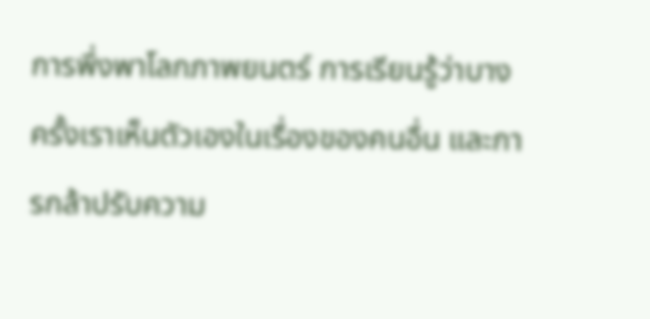การพึ่งพาโลกภาพยนตร์ การเรียนรู้ว่าบางครั้งเราเห็นตัวเองในเรื่องของคนอื่น และการกล้าปรับความ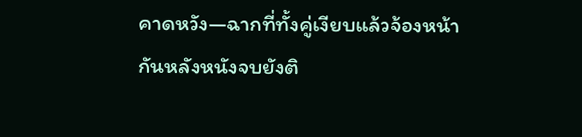คาดหวัง—ฉากที่ทั้งคู่เงียบแล้วจ้องหน้ากันหลังหนังจบยังติ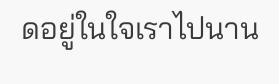ดอยู่ในใจเราไปนาน